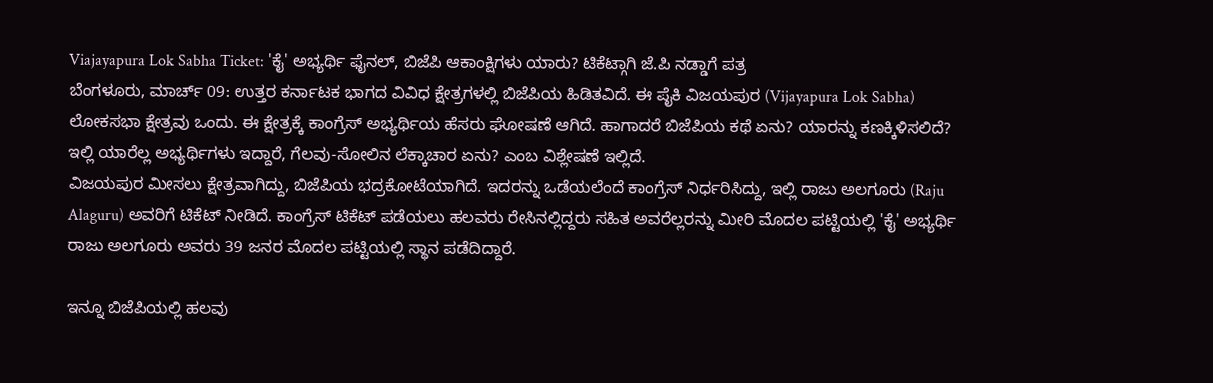Viajayapura Lok Sabha Ticket: 'ಕೈ' ಅಭ್ಯರ್ಥಿ ಫೈನಲ್, ಬಿಜೆಪಿ ಆಕಾಂಕ್ಷಿಗಳು ಯಾರು? ಟಿಕೆಟ್ಗಾಗಿ ಜೆ.ಪಿ ನಡ್ಡಾಗೆ ಪತ್ರ
ಬೆಂಗಳೂರು, ಮಾರ್ಚ್ 09: ಉತ್ತರ ಕರ್ನಾಟಕ ಭಾಗದ ವಿವಿಧ ಕ್ಷೇತ್ರಗಳಲ್ಲಿ ಬಿಜೆಪಿಯ ಹಿಡಿತವಿದೆ. ಈ ಪೈಕಿ ವಿಜಯಪುರ (Vijayapura Lok Sabha) ಲೋಕಸಭಾ ಕ್ಷೇತ್ರವು ಒಂದು. ಈ ಕ್ಷೇತ್ರಕ್ಕೆ ಕಾಂಗ್ರೆಸ್ ಅಭ್ಯರ್ಥಿಯ ಹೆಸರು ಘೋಷಣೆ ಆಗಿದೆ. ಹಾಗಾದರೆ ಬಿಜೆಪಿಯ ಕಥೆ ಏನು? ಯಾರನ್ನು ಕಣಕ್ಕಿಳಿಸಲಿದೆ? ಇಲ್ಲಿ ಯಾರೆಲ್ಲ ಅಭ್ಯರ್ಥಿಗಳು ಇದ್ದಾರೆ, ಗೆಲವು-ಸೋಲಿನ ಲೆಕ್ಕಾಚಾರ ಏನು? ಎಂಬ ವಿಶ್ಲೇಷಣೆ ಇಲ್ಲಿದೆ.
ವಿಜಯಪುರ ಮೀಸಲು ಕ್ಷೇತ್ರವಾಗಿದ್ದು, ಬಿಜೆಪಿಯ ಭದ್ರಕೋಟೆಯಾಗಿದೆ. ಇದರನ್ನು ಒಡೆಯಲೆಂದೆ ಕಾಂಗ್ರೆಸ್ ನಿರ್ಧರಿಸಿದ್ದು, ಇಲ್ಲಿ ರಾಜು ಅಲಗೂರು (Raju Alaguru) ಅವರಿಗೆ ಟಿಕೆಟ್ ನೀಡಿದೆ. ಕಾಂಗ್ರೆಸ್ ಟಿಕೆಟ್ ಪಡೆಯಲು ಹಲವರು ರೇಸಿನಲ್ಲಿದ್ದರು ಸಹಿತ ಅವರೆಲ್ಲರನ್ನು ಮೀರಿ ಮೊದಲ ಪಟ್ಟಿಯಲ್ಲಿ 'ಕೈ' ಅಭ್ಯರ್ಥಿ ರಾಜು ಅಲಗೂರು ಅವರು 39 ಜನರ ಮೊದಲ ಪಟ್ಟಿಯಲ್ಲಿ ಸ್ಥಾನ ಪಡೆದಿದ್ದಾರೆ.

ಇನ್ನೂ ಬಿಜೆಪಿಯಲ್ಲಿ ಹಲವು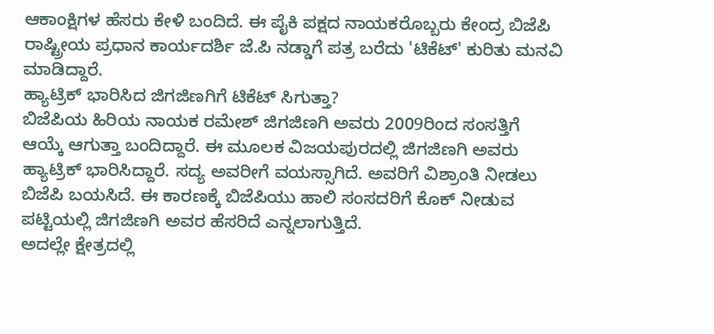ಆಕಾಂಕ್ಷಿಗಳ ಹೆಸರು ಕೇಳಿ ಬಂದಿದೆ. ಈ ಪೈಕಿ ಪಕ್ಷದ ನಾಯಕರೊಬ್ಬರು ಕೇಂದ್ರ ಬಿಜೆಪಿ ರಾಷ್ಟ್ರೀಯ ಪ್ರಧಾನ ಕಾರ್ಯದರ್ಶಿ ಜೆ.ಪಿ ನಡ್ಡಾಗೆ ಪತ್ರ ಬರೆದು 'ಟಿಕೆಟ್' ಕುರಿತು ಮನವಿ ಮಾಡಿದ್ದಾರೆ.
ಹ್ಯಾಟ್ರಿಕ್ ಭಾರಿಸಿದ ಜಿಗಜಿಣಗಿಗೆ ಟಿಕೆಟ್ ಸಿಗುತ್ತಾ?
ಬಿಜೆಪಿಯ ಹಿರಿಯ ನಾಯಕ ರಮೇಶ್ ಜಿಗಜಿಣಗಿ ಅವರು 2009ರಿಂದ ಸಂಸತ್ತಿಗೆ ಆಯ್ಕೆ ಆಗುತ್ತಾ ಬಂದಿದ್ದಾರೆ. ಈ ಮೂಲಕ ವಿಜಯಪುರದಲ್ಲಿ ಜಿಗಜಿಣಗಿ ಅವರು ಹ್ಯಾಟ್ರಿಕ್ ಭಾರಿಸಿದ್ದಾರೆ. ಸದ್ಯ ಅವರೀಗೆ ವಯಸ್ಸಾಗಿದೆ. ಅವರಿಗೆ ವಿಶ್ರಾಂತಿ ನೀಡಲು ಬಿಜೆಪಿ ಬಯಸಿದೆ. ಈ ಕಾರಣಕ್ಕೆ ಬಿಜೆಪಿಯು ಹಾಲಿ ಸಂಸದರಿಗೆ ಕೊಕ್ ನೀಡುವ ಪಟ್ಟಿಯಲ್ಲಿ ಜಿಗಜಿಣಗಿ ಅವರ ಹೆಸರಿದೆ ಎನ್ನಲಾಗುತ್ತಿದೆ.
ಅದಲ್ಲೇ ಕ್ಷೇತ್ರದಲ್ಲಿ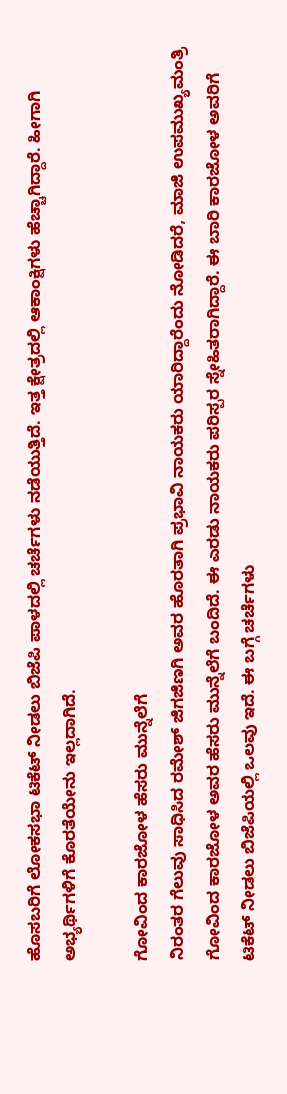ಹೊಸಬರಿಗೆ ಲೋಕಸಭಾ ಟಿಕೆಟ್ ನೀಡಲು ಬಿಜೆಪಿ ಪಾಳದಲ್ಲಿ ಚರ್ಚೆಗಳು ನಡೆಯುತ್ತಿದೆ. ಇತ್ತ ಕ್ಷೇತ್ರದಲ್ಲಿ ಆಕಾಂಕ್ಷಿಗಳು ಹೆಚ್ಚಾಗಿದ್ದಾರೆ. ಹೀಗಾಗಿ ಅಭ್ಯರ್ಥಿಗಳಿಗೆ ಕೊರತೆಯೇನು ಇಲ್ಲದಾಗಿದೆ.

ಗೋವಿಂದ ಕಾರಜೋಳ ಹೆಸರು ಮುನ್ನೆಲೆಗೆ
ನಿರಂತರ ಗೆಲುವು ಸಾಧಿಸಿದ ರಮೇಶ್ ಜಿಗಜಿಣಗಿ ಅವರ ಹೊರತಾಗಿ ಪ್ರಭಾವಿ ನಾಯಕರು ಯಾರಿದ್ದಾರೆಂದು ನೋಡಿದರೆ, ಮಾಜಿ ಉಪಮುಖ್ಯಮಂತ್ರಿ ಗೋವಿಂದ ಕಾರಜೋಳ ಅವರ ಹೆಸರು ಮುನ್ನೆಲೆಗೆ ಬಂದಿದೆ. ಈ ಎರಡು ನಾಯಕರು ಪರಿಸ್ಪರ ಸ್ನೇಹಿತರಾಗಿದ್ದಾರೆ. ಈ ಬಾರಿ ಕಾರಜೋಳ ಅವರಿಗೆ ಟಿಕೆಟ್ ನೀಡಲು ಬಿಜೆಪಿಯಲ್ಲಿ ಒಲವು ಇದೆ. ಈ ಬಗ್ಗೆ ಚರ್ಚೆಗಳು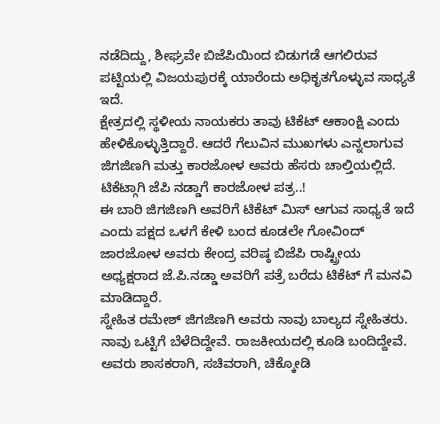ನಡೆದಿದ್ದು, ಶೀಘ್ರವೇ ಬಿಜೆಪಿಯಿಂದ ಬಿಡುಗಡೆ ಆಗಲಿರುವ ಪಟ್ಟಿಯಲ್ಲಿ ವಿಜಯಪುರಕ್ಕೆ ಯಾರೆಂದು ಅಧಿಕೃತಗೊಳ್ಳುವ ಸಾಧ್ಯತೆ ಇದೆ.
ಕ್ಷೇತ್ರದಲ್ಲಿ ಸ್ಥಳೀಯ ನಾಯಕರು ತಾವು ಟಿಕೆಟ್ ಆಕಾಂಕ್ಷಿ ಎಂದು ಹೇಳಿಕೊಳ್ಳುತ್ತಿದ್ದಾರೆ. ಆದರೆ ಗೆಲುವಿನ ಮುಖಗಳು ಎನ್ನಲಾಗುವ ಜಿಗಜಿಣಗಿ ಮತ್ತು ಕಾರಜೋಳ ಅವರು ಹೆಸರು ಚಾಲ್ತಿಯಲ್ಲಿದೆ.
ಟಿಕೆಟ್ಗಾಗಿ ಜೆಪಿ ನಡ್ಡಾಗೆ ಕಾರಜೋಳ ಪತ್ರ..!
ಈ ಬಾರಿ ಜಿಗಜಿಣಗಿ ಅವರಿಗೆ ಟಿಕೆಟ್ ಮಿಸ್ ಆಗುವ ಸಾಧ್ಯತೆ ಇದೆ ಎಂದು ಪಕ್ಷದ ಒಳಗೆ ಕೇಳಿ ಬಂದ ಕೂಡಲೇ ಗೋವಿಂದ್ ಜಾರಜೋಳ ಅವರು ಕೇಂದ್ರ ವರಿಷ್ಠ ಬಿಜೆಪಿ ರಾಷ್ಟ್ರೀಯ ಅಧ್ಯಕ್ಷರಾದ ಜೆ.ಪಿ.ನಡ್ಡಾ ಅವರಿಗೆ ಪತ್ರೆ ಬರೆದು ಟಿಕೆಟ್ ಗೆ ಮನವಿ ಮಾಡಿದ್ದಾರೆ.
ಸ್ನೇಹಿತ ರಮೇಶ್ ಜಿಗಜಿಣಗಿ ಅವರು ನಾವು ಬಾಲ್ಯದ ಸ್ನೇಹಿತರು. ನಾವು ಒಟ್ಟಿಗೆ ಬೆಳೆದಿದ್ದೇವೆ. ರಾಜಕೀಯದಲ್ಲಿ ಕೂಡಿ ಬಂದಿದ್ದೇವೆ. ಅವರು ಶಾಸಕರಾಗಿ, ಸಚಿವರಾಗಿ, ಚಿಕ್ಕೋಡಿ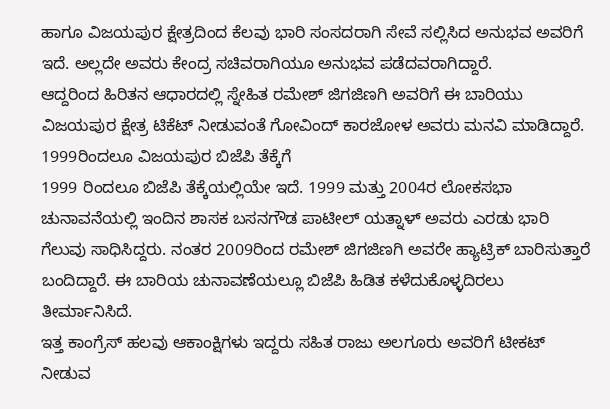ಹಾಗೂ ವಿಜಯಪುರ ಕ್ಷೇತ್ರದಿಂದ ಕೆಲವು ಭಾರಿ ಸಂಸದರಾಗಿ ಸೇವೆ ಸಲ್ಲಿಸಿದ ಅನುಭವ ಅವರಿಗೆ ಇದೆ. ಅಲ್ಲದೇ ಅವರು ಕೇಂದ್ರ ಸಚಿವರಾಗಿಯೂ ಅನುಭವ ಪಡೆದವರಾಗಿದ್ದಾರೆ.
ಆದ್ದರಿಂದ ಹಿರಿತನ ಆಧಾರದಲ್ಲಿ ಸ್ನೇಹಿತ ರಮೇಶ್ ಜಿಗಜಿಣಗಿ ಅವರಿಗೆ ಈ ಬಾರಿಯು ವಿಜಯಪುರ ಕ್ಷೇತ್ರ ಟಿಕೆಟ್ ನೀಡುವಂತೆ ಗೋವಿಂದ್ ಕಾರಜೋಳ ಅವರು ಮನವಿ ಮಾಡಿದ್ದಾರೆ.
1999ರಿಂದಲೂ ವಿಜಯಪುರ ಬಿಜೆಪಿ ತೆಕ್ಕೆಗೆ
1999 ರಿಂದಲೂ ಬಿಜೆಪಿ ತೆಕ್ಕೆಯಲ್ಲಿಯೇ ಇದೆ. 1999 ಮತ್ತು 2004ರ ಲೋಕಸಭಾ ಚುನಾವನೆಯಲ್ಲಿ ಇಂದಿನ ಶಾಸಕ ಬಸನಗೌಡ ಪಾಟೀಲ್ ಯತ್ನಾಳ್ ಅವರು ಎರಡು ಭಾರಿ ಗೆಲುವು ಸಾಧಿಸಿದ್ದರು. ನಂತರ 2009ರಿಂದ ರಮೇಶ್ ಜಿಗಜಿಣಗಿ ಅವರೇ ಹ್ಯಾಟ್ರಿಕ್ ಬಾರಿಸುತ್ತಾರೆ ಬಂದಿದ್ದಾರೆ. ಈ ಬಾರಿಯ ಚುನಾವಣೆಯಲ್ಲೂ ಬಿಜೆಪಿ ಹಿಡಿತ ಕಳೆದುಕೊಳ್ಳದಿರಲು ತೀರ್ಮಾನಿಸಿದೆ.
ಇತ್ತ ಕಾಂಗ್ರೆಸ್ ಹಲವು ಆಕಾಂಕ್ಷಿಗಳು ಇದ್ದರು ಸಹಿತ ರಾಜು ಅಲಗೂರು ಅವರಿಗೆ ಟೀಕಟ್ ನೀಡುವ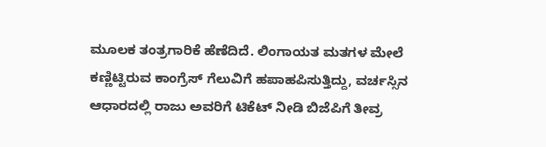ಮೂಲಕ ತಂತ್ರಗಾರಿಕೆ ಹೆಣೆದಿದೆ. ಲಿಂಗಾಯತ ಮತಗಳ ಮೇಲೆ ಕಣ್ಣಿಟ್ಟಿರುವ ಕಾಂಗ್ರೆಸ್ ಗೆಲುವಿಗೆ ಹಪಾಹಪಿಸುತ್ತಿದ್ದು, ವರ್ಚಸ್ಸಿನ ಆಧಾರದಲ್ಲಿ ರಾಜು ಅವರಿಗೆ ಟಿಕೆಟ್ ನೀಡಿ ಬಿಜೆಪಿಗೆ ತೀವ್ರ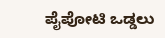ಪೈಪೋಟಿ ಒಡ್ಡಲು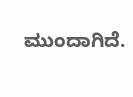ಮುಂದಾಗಿದೆ.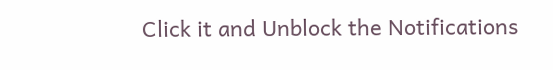Click it and Unblock the Notifications